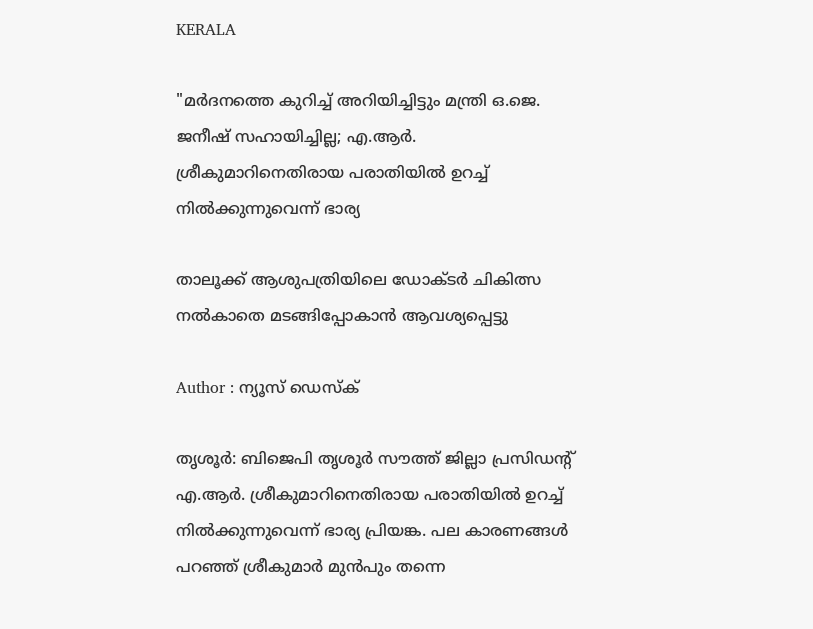KERALA

"മര്‍ദനത്തെ കുറിച്ച് അറിയിച്ചിട്ടും മന്ത്രി ഒ.ജെ. ജനീഷ് സഹായിച്ചില്ല; എ.ആർ. ശ്രീകുമാറിനെതിരായ പരാതിയിൽ ഉറച്ച് നിൽക്കുന്നുവെന്ന് ഭാര്യ

താലൂക്ക് ആശുപത്രിയിലെ ഡോക്ടർ ചികിത്സ നൽകാതെ മടങ്ങിപ്പോകാൻ ആവശ്യപ്പെട്ടു

Author : ന്യൂസ് ഡെസ്ക്

തൃശൂർ: ബിജെപി തൃശൂർ സൗത്ത് ജില്ലാ പ്രസിഡന്റ് എ.ആർ. ശ്രീകുമാറിനെതിരായ പരാതിയിൽ ഉറച്ച് നിൽക്കുന്നുവെന്ന് ഭാര്യ പ്രിയങ്ക. പല കാരണങ്ങൾ പറഞ്ഞ് ശ്രീകുമാർ മുൻപും തന്നെ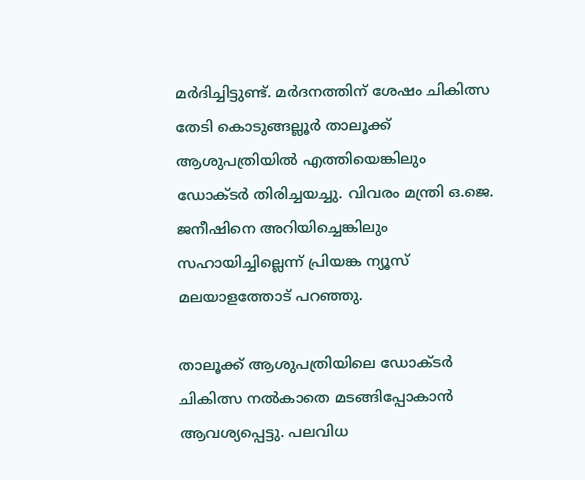മർദിച്ചിട്ടുണ്ട്. മർദനത്തിന് ശേഷം ചികിത്സ തേടി കൊടുങ്ങല്ലൂർ താലൂക്ക് ആശുപത്രിയിൽ എത്തിയെങ്കിലും ഡോക്ടർ തിരിച്ചയച്ചു. വിവരം മന്ത്രി ഒ.ജെ. ജനീഷിനെ അറിയിച്ചെങ്കിലും സഹായിച്ചില്ലെന്ന് പ്രിയങ്ക ന്യൂസ് മലയാളത്തോട് പറഞ്ഞു.

താലൂക്ക് ആശുപത്രിയിലെ ഡോക്ടർ ചികിത്സ നൽകാതെ മടങ്ങിപ്പോകാൻ ആവശ്യപ്പെട്ടു. പലവിധ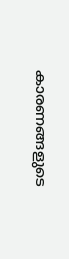കാരണങ്ങളുടെ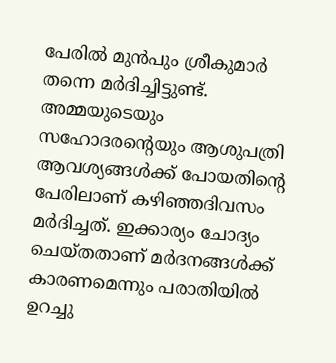പേരിൽ മുൻപും ശ്രീകുമാർ തന്നെ മർദിച്ചിട്ടുണ്ട്. അമ്മയുടെയും സഹോദരന്റെയും ആശുപത്രി ആവശ്യങ്ങൾക്ക് പോയതിന്റെ പേരിലാണ് കഴിഞ്ഞദിവസം മർദിച്ചത്. ഇക്കാര്യം ചോദ്യം ചെയ്തതാണ് മർദനങ്ങൾക്ക് കാരണമെന്നും പരാതിയിൽ ഉറച്ചു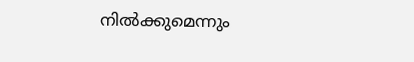നിൽക്കുമെന്നും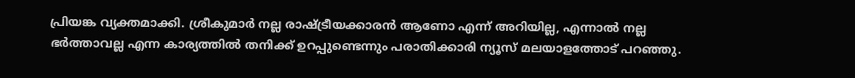പ്രിയങ്ക വ്യക്തമാക്കി. ശ്രീകുമാർ നല്ല രാഷ്ട്രീയക്കാരൻ ആണോ എന്ന് അറിയില്ല, എന്നാൽ നല്ല ഭർത്താവല്ല എന്ന കാര്യത്തിൽ തനിക്ക് ഉറപ്പുണ്ടെന്നും പരാതിക്കാരി ന്യൂസ് മലയാളത്തോട് പറഞ്ഞു.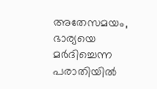അതേസമയം, ഭാര്യയെ മർദിച്ചെന്ന പരാതിയിൽ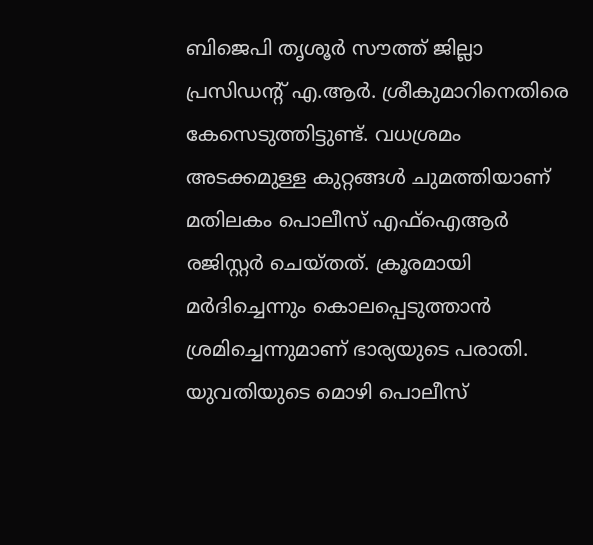ബിജെപി തൃശൂർ സൗത്ത് ജില്ലാ പ്രസിഡന്റ് എ.ആർ. ശ്രീകുമാറിനെതിരെ കേസെടുത്തിട്ടുണ്ട്. വധശ്രമം അടക്കമുള്ള കുറ്റങ്ങൾ ചുമത്തിയാണ് മതിലകം പൊലീസ് എഫ്ഐആർ രജിസ്റ്റർ ചെയ്തത്. ക്രൂരമായി മർദിച്ചെന്നും കൊലപ്പെടുത്താൻ ശ്രമിച്ചെന്നുമാണ് ഭാര്യയുടെ പരാതി. യുവതിയുടെ മൊഴി പൊലീസ്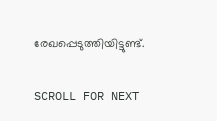രേഖപ്പെടുത്തിയിട്ടുണ്ട്.

SCROLL FOR NEXT